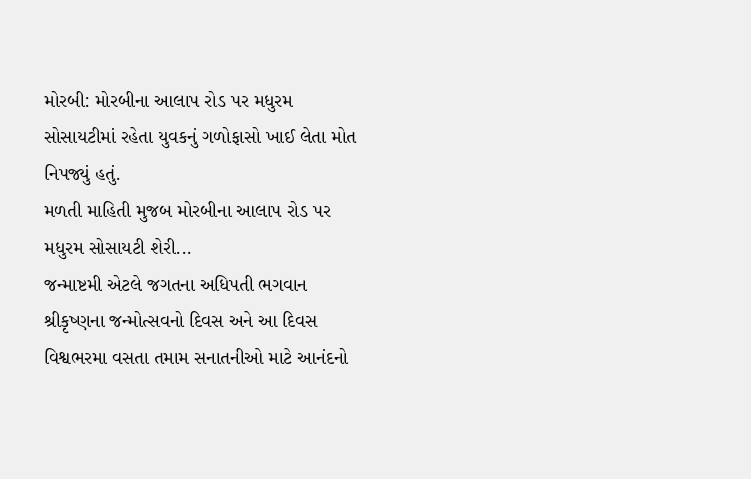મોરબી: મોરબીના આલાપ રોડ પર મધુરમ સોસાયટીમાં રહેતા યુવકનું ગળોફાસો ખાઈ લેતા મોત નિપજ્યું હતું.
મળતી માહિતી મુજબ મોરબીના આલાપ રોડ પર મધુરમ સોસાયટી શેરી...
જન્માષ્ટમી એટલે જગતના અધિપતી ભગવાન શ્રીકૃષ્ણના જન્મોત્સવનો દિવસ અને આ દિવસ વિશ્વભરમા વસતા તમામ સનાતનીઓ માટે આનંદનો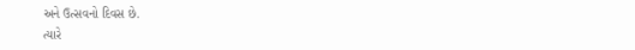અને ઉત્સવનો દિવસ છે.
ત્યારે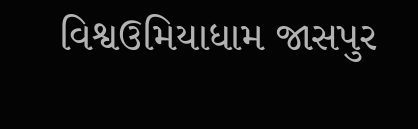વિશ્વઉમિયાધામ જાસપુર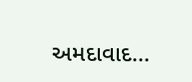અમદાવાદ...